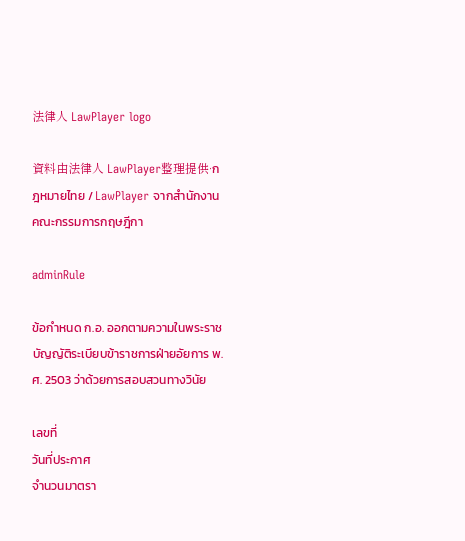法律人 LawPlayer logo

資料由法律人 LawPlayer整理提供·กฎหมายไทย / LawPlayer จากสำนักงานคณะกรรมการกฤษฎีกา

adminRule

ข้อกำหนด ก.อ. ออกตามความในพระราชบัญญัติระเบียบข้าราชการฝ่ายอัยการ พ.ศ. 2503 ว่าด้วยการสอบสวนทางวินัย

เลขที่
วันที่ประกาศ
จำนวนมาตรา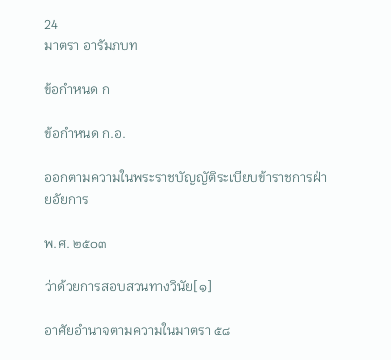24
มาตรา อารัมภบท

ข้อกำหนด ก

ข้อกำหนด ก.อ.

ออกตามความในพระราชบัญญัติระเบียบข้าราชการฝ่ายอัยการ

พ.ศ. ๒๕๐๓

ว่าด้วยการสอบสวนทางวินัย[๑]

อาศัยอำนาจตามความในมาตรา ๕๘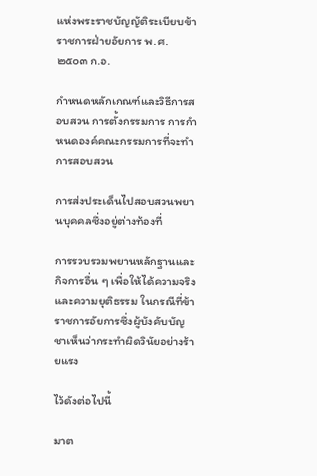แห่งพระราชบัญญัติระเบียบข้าราชการฝ่ายอัยการ พ.ศ. ๒๕๐๓ ก.อ.

กำหนดหลักเกณฑ์และวิธีการสอบสวน การตั้งกรรมการ การกำหนดองค์คณะกรรมการที่จะทำการสอบสวน

การส่งประเด็นไปสอบสวนพยานบุคคลซึ่งอยู่ต่างท้องที่

การรวบรวมพยานหลักฐานและกิจการอื่น ๆ เพื่อให้ได้ความจริงและความยุติธรรม ในกรณีที่ข้าราชการอัยการซึ่งผู้บังคับบัญชาเห็นว่ากระทำผิดวินัยอย่างร้ายแรง

ไว้ดังต่อไปนี้

มาต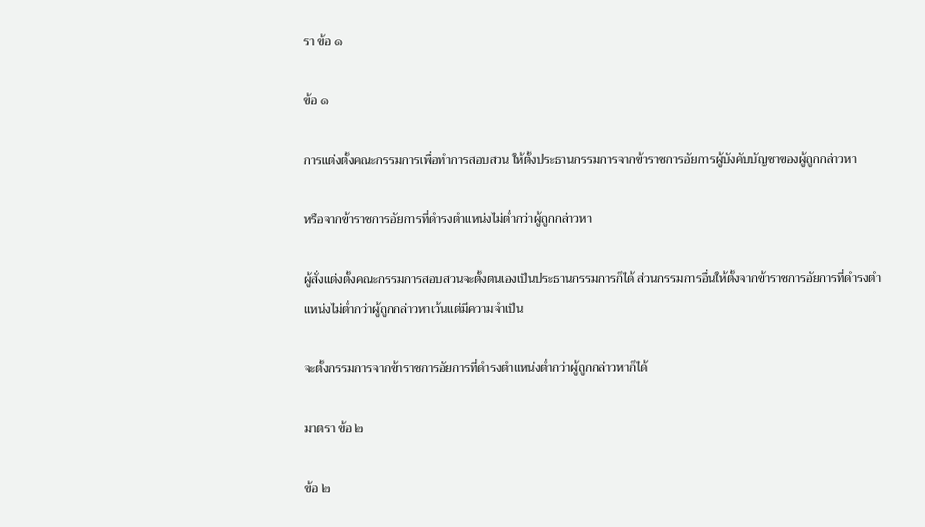รา ข้อ ๑

ข้อ ๑

การแต่งตั้งคณะกรรมการเพื่อทำการสอบสวน ให้ตั้งประธานกรรมการจากข้าราชการอัยการผู้บังคับบัญชาของผู้ถูกกล่าวหา

หรือจากข้าราชการอัยการที่ดำรงตำแหน่งไม่ต่ำกว่าผู้ถูกกล่าวหา

ผู้สั่งแต่งตั้งคณะกรรมการสอบสวนจะตั้งตนเองเป็นประธานกรรมการก็ได้ ส่วนกรรมการอื่นให้ตั้งจากข้าราชการอัยการที่ดำรงตำแหน่งไม่ต่ำกว่าผู้ถูกกล่าวหาเว้นแต่มีความจำเป็น

จะตั้งกรรมการจากข้าราชการอัยการที่ดำรงตำแหน่งต่ำกว่าผู้ถูกกล่าวหาก็ได้

มาตรา ข้อ ๒

ข้อ ๒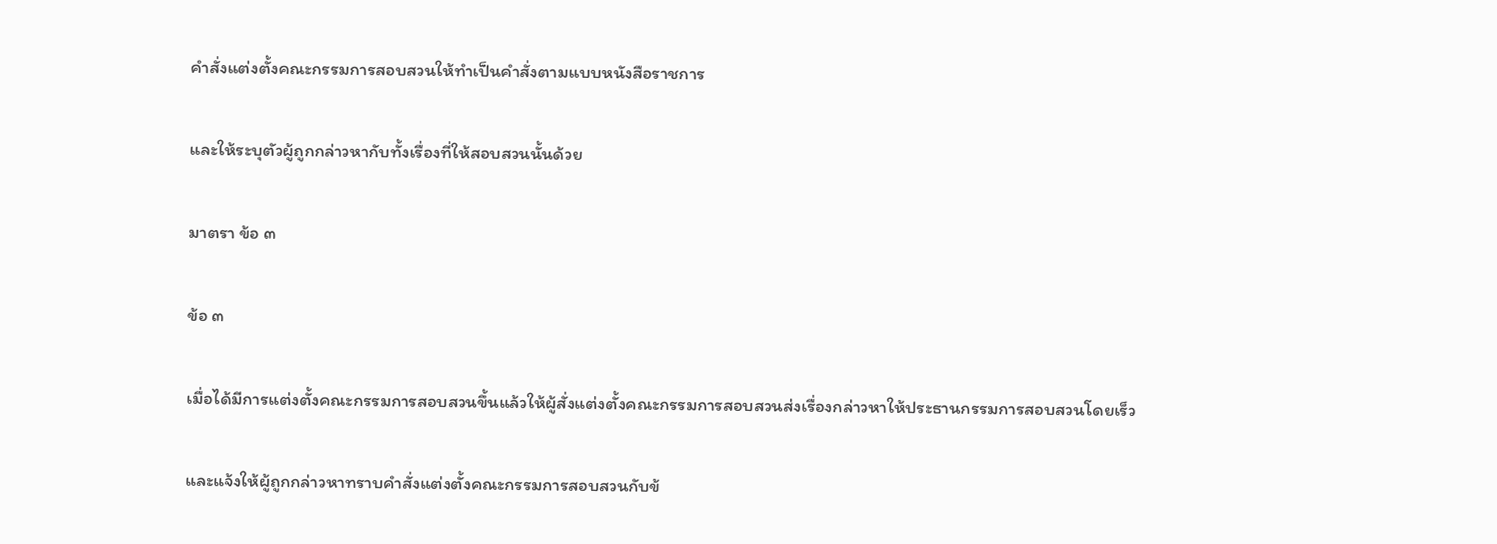คำสั่งแต่งตั้งคณะกรรมการสอบสวนให้ทำเป็นคำสั่งตามแบบหนังสือราชการ

และให้ระบุตัวผู้ถูกกล่าวหากับทั้งเรื่องที่ให้สอบสวนนั้นด้วย

มาตรา ข้อ ๓

ข้อ ๓

เมื่อได้มีการแต่งตั้งคณะกรรมการสอบสวนขึ้นแล้วให้ผู้สั่งแต่งตั้งคณะกรรมการสอบสวนส่งเรื่องกล่าวหาให้ประธานกรรมการสอบสวนโดยเร็ว

และแจ้งให้ผู้ถูกกล่าวหาทราบคำสั่งแต่งตั้งคณะกรรมการสอบสวนกับข้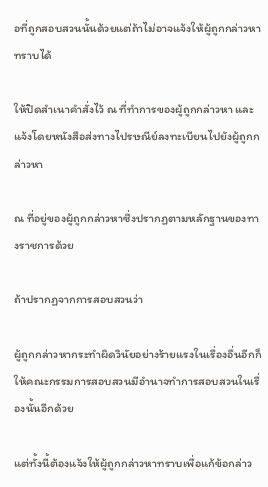อที่ถูกสอบสวนนั้นด้วยแต่ถ้าไม่อาจแจ้งให้ผู้ถูกกล่าวหาทราบได้

ให้ปิดสำเนาคำสั่งไว้ ณ ที่ทำการของผู้ถูกกล่าวหา และแจ้งโดยหนังสือส่งทางไปรษณีย์ลงทะเบียนไปยังผู้ถูกกล่าวหา

ณ ที่อยู่ของผู้ถูกกล่าวหาซึ่งปรากฏตามหลักฐานของทางราชการด้วย

ถ้าปรากฏจากการสอบสวนว่า

ผู้ถูกกล่าวหากระทำผิดวินัยอย่างร้ายแรงในเรื่องอื่นอีกก็ให้คณะกรรมการสอบสวนมีอำนาจทำการสอบสวนในเรื่องนั้นอีกด้วย

แต่ทั้งนี้ต้องแจ้งให้ผู้ถูกกล่าวหาทราบเพื่อแก้ข้อกล่าว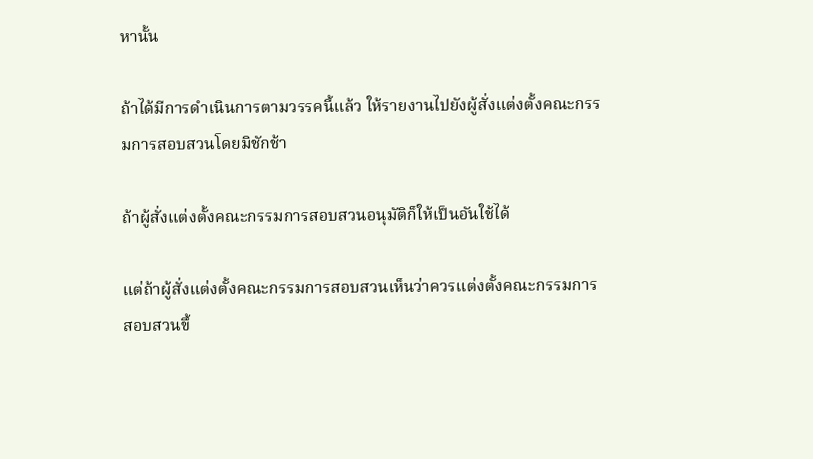หานั้น

ถ้าได้มีการดำเนินการตามวรรคนี้แล้ว ให้รายงานไปยังผู้สั่งแต่งตั้งคณะกรรมการสอบสวนโดยมิชักช้า

ถ้าผู้สั่งแต่งตั้งคณะกรรมการสอบสวนอนุมัติก็ให้เป็นอันใช้ได้

แต่ถ้าผู้สั่งแต่งตั้งคณะกรรมการสอบสวนเห็นว่าควรแต่งตั้งคณะกรรมการสอบสวนขึ้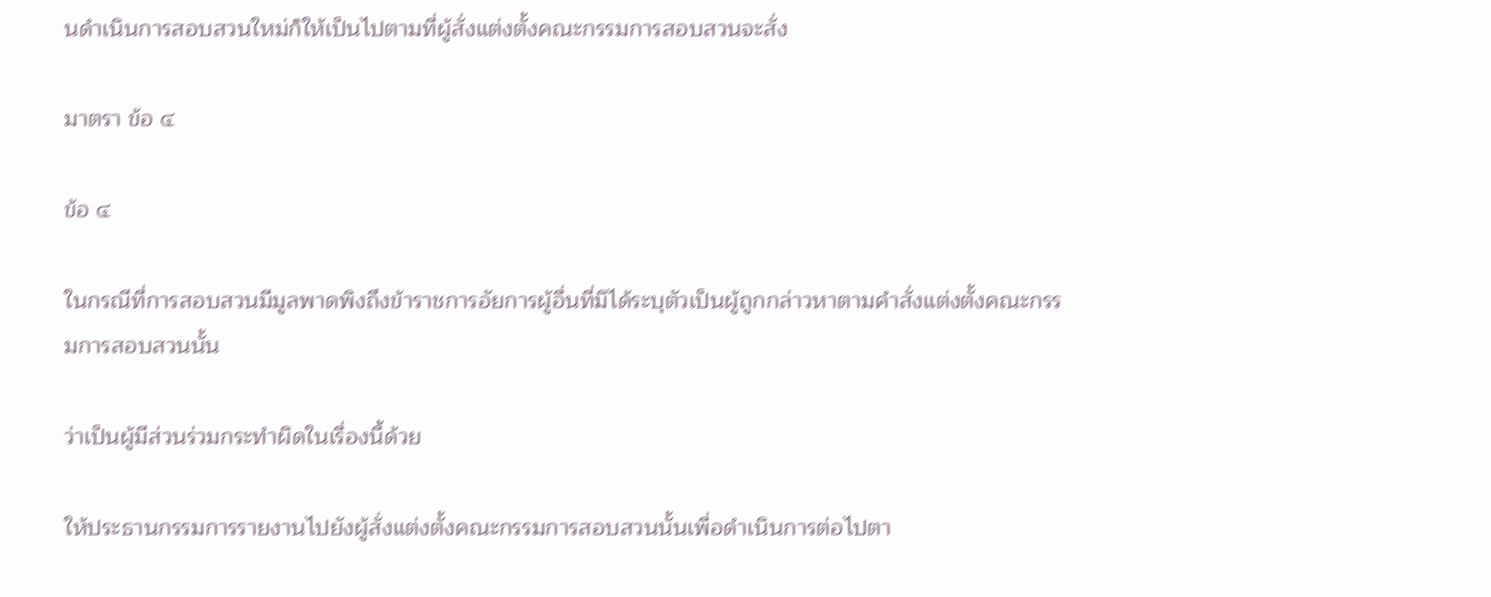นดำเนินการสอบสวนใหม่ก็ให้เป็นไปตามที่ผู้สั่งแต่งตั้งคณะกรรมการสอบสวนจะสั่ง

มาตรา ข้อ ๔

ข้อ ๔

ในกรณีที่การสอบสวนมีมูลพาดพิงถึงข้าราชการอัยการผู้อื่นที่มิได้ระบุตัวเป็นผู้ถูกกล่าวหาตามคำสั่งแต่งตั้งคณะกรรมการสอบสวนนั้น

ว่าเป็นผู้มีส่วนร่วมกระทำผิดในเรื่องนี้ด้วย

ให้ประธานกรรมการรายงานไปยังผู้สั่งแต่งตั้งคณะกรรมการสอบสวนนั้นเพื่อดำเนินการต่อไปตา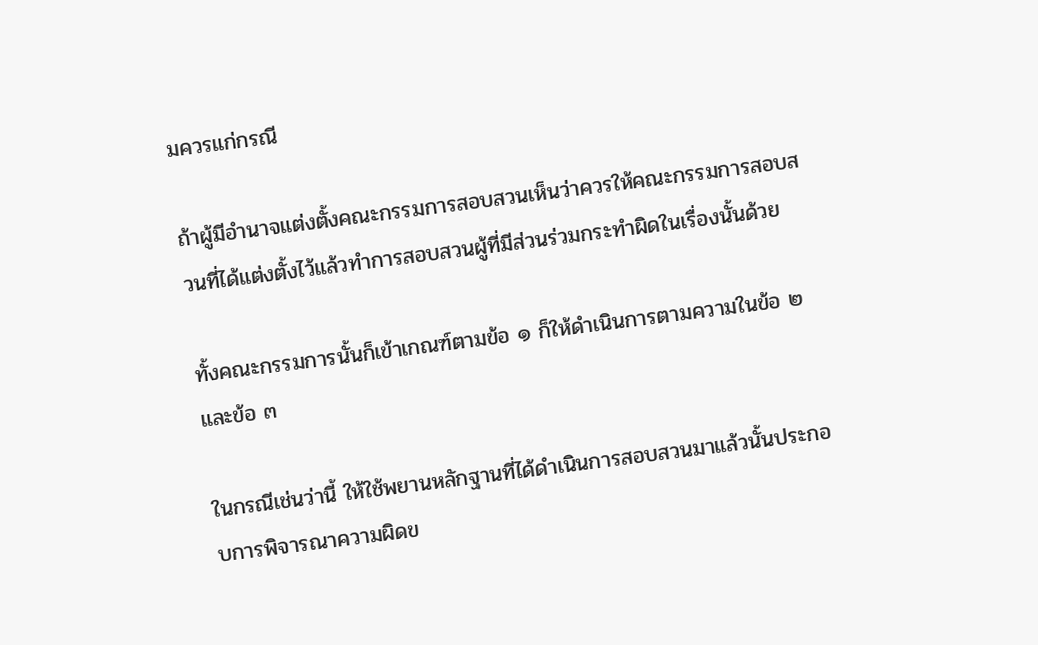มควรแก่กรณี

ถ้าผู้มีอำนาจแต่งตั้งคณะกรรมการสอบสวนเห็นว่าควรให้คณะกรรมการสอบสวนที่ได้แต่งตั้งไว้แล้วทำการสอบสวนผู้ที่มีส่วนร่วมกระทำผิดในเรื่องนั้นด้วย

ทั้งคณะกรรมการนั้นก็เข้าเกณฑ์ตามข้อ ๑ ก็ให้ดำเนินการตามความในข้อ ๒ และข้อ ๓

ในกรณีเช่นว่านี้ ให้ใช้พยานหลักฐานที่ได้ดำเนินการสอบสวนมาแล้วนั้นประกอบการพิจารณาความผิดข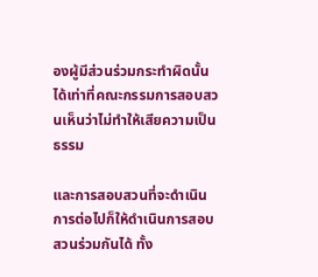องผู้มีส่วนร่วมกระทำผิดนั้นได้เท่าที่คณะกรรมการสอบสวนเห็นว่าไม่ทำให้เสียความเป็นธรรม

และการสอบสวนที่จะดำเนินการต่อไปก็ให้ดำเนินการสอบสวนร่วมกันได้ ทั้ง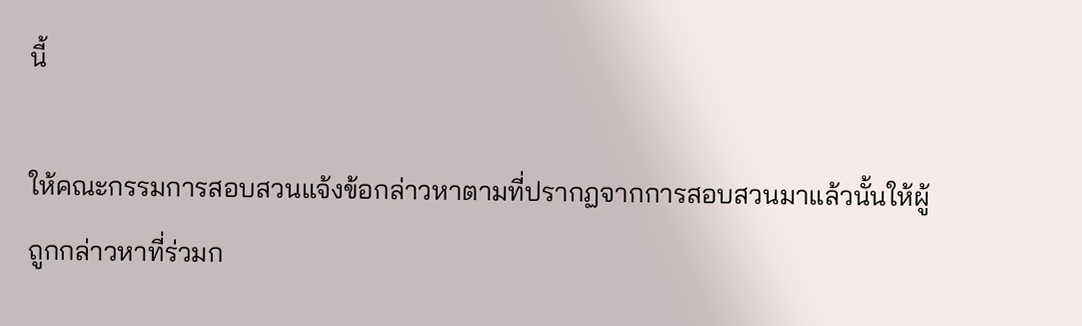นี้

ให้คณะกรรมการสอบสวนแจ้งข้อกล่าวหาตามที่ปรากฏจากการสอบสวนมาแล้วนั้นให้ผู้ถูกกล่าวหาที่ร่วมก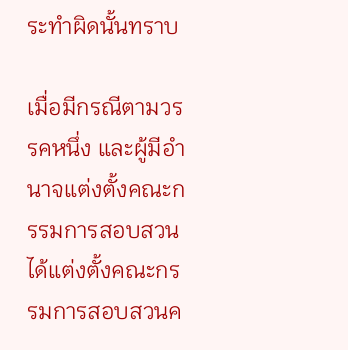ระทำผิดนั้นทราบ

เมื่อมีกรณีตามวรรคหนึ่ง และผู้มีอำนาจแต่งตั้งคณะกรรมการสอบสวนได้แต่งตั้งคณะกรรมการสอบสวนค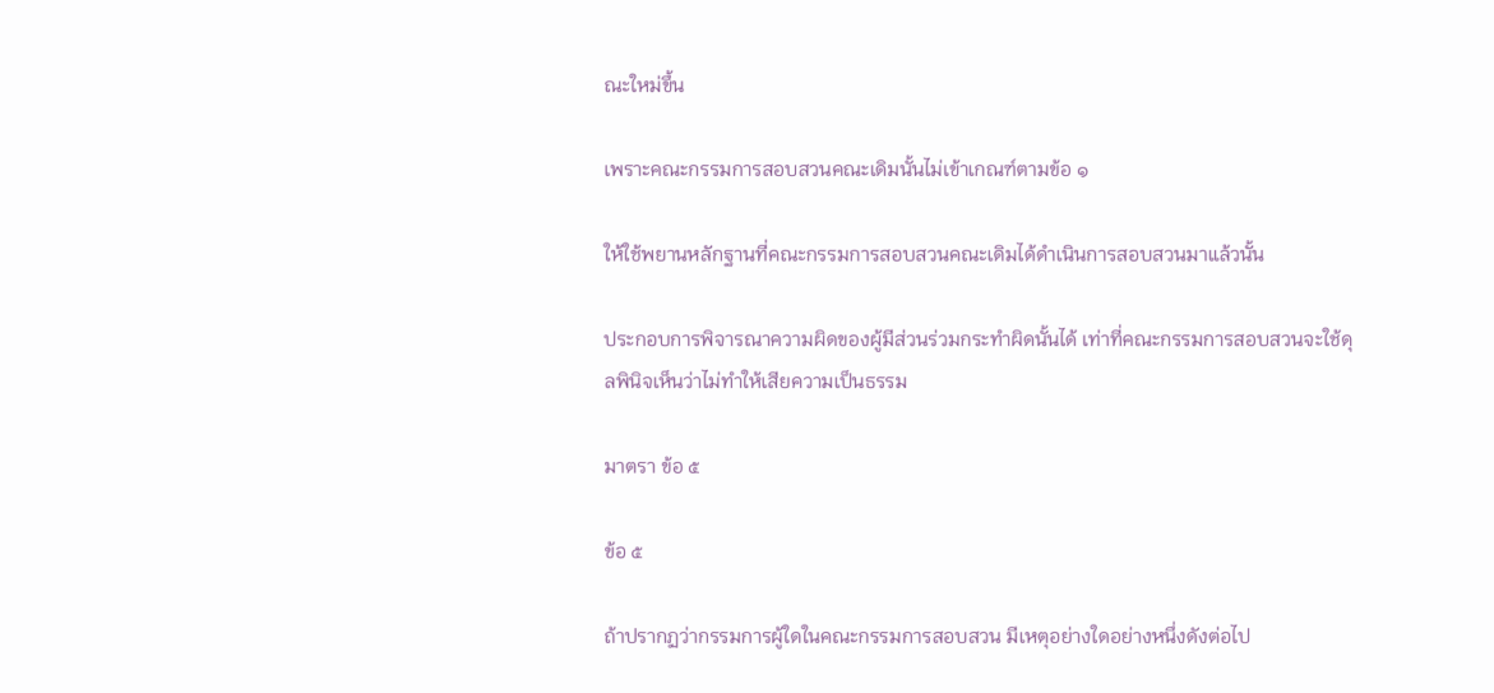ณะใหม่ขึ้น

เพราะคณะกรรมการสอบสวนคณะเดิมนั้นไม่เข้าเกณฑ์ตามข้อ ๑

ให้ใช้พยานหลักฐานที่คณะกรรมการสอบสวนคณะเดิมได้ดำเนินการสอบสวนมาแล้วนั้น

ประกอบการพิจารณาความผิดของผู้มีส่วนร่วมกระทำผิดนั้นได้ เท่าที่คณะกรรมการสอบสวนจะใช้ดุลพินิจเห็นว่าไม่ทำให้เสียความเป็นธรรม

มาตรา ข้อ ๕

ข้อ ๕

ถ้าปรากฏว่ากรรมการผู้ใดในคณะกรรมการสอบสวน มีเหตุอย่างใดอย่างหนึ่งดังต่อไป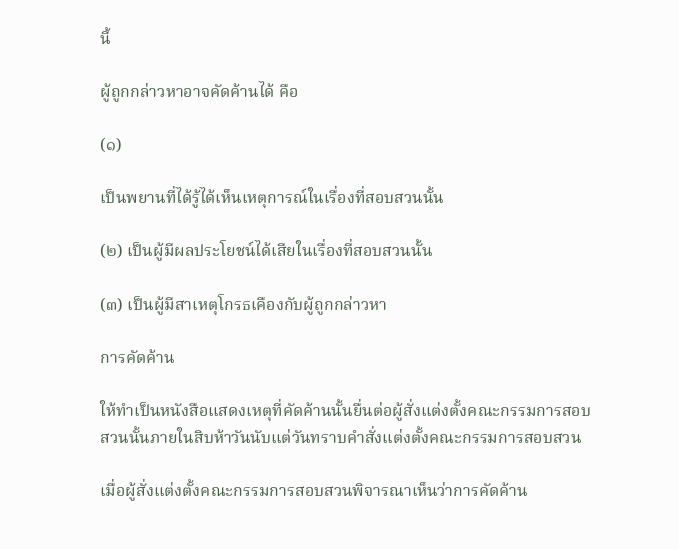นี้

ผู้ถูกกล่าวหาอาจคัดค้านได้ คือ

(๑)

เป็นพยานที่ได้รู้ได้เห็นเหตุการณ์ในเรื่องที่สอบสวนนั้น

(๒) เป็นผู้มีผลประโยชน์ได้เสียในเรื่องที่สอบสวนนั้น

(๓) เป็นผู้มีสาเหตุโกรธเคืองกับผู้ถูกกล่าวหา

การคัดค้าน

ให้ทำเป็นหนังสือแสดงเหตุที่คัดค้านนั้นยื่นต่อผู้สั่งแต่งตั้งคณะกรรมการสอบสวนนั้นภายในสิบห้าวันนับแต่วันทราบคำสั่งแต่งตั้งคณะกรรมการสอบสวน

เมื่อผู้สั่งแต่งตั้งคณะกรรมการสอบสวนพิจารณาเห็นว่าการคัดค้าน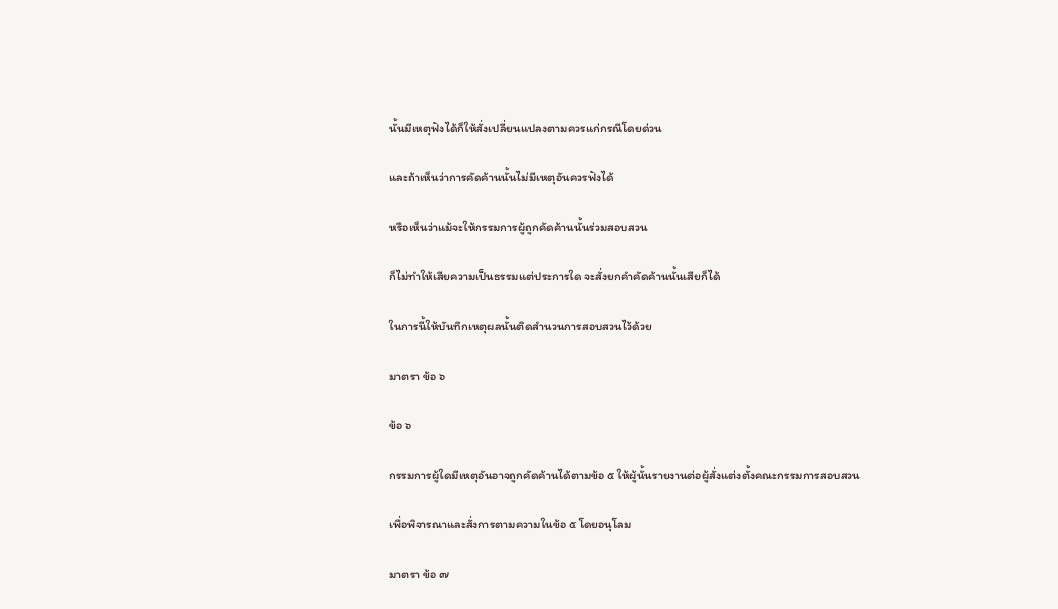นั้นมีเหตุฟังได้ก็ให้สั่งเปลี่ยนแปลงตามควรแก่กรณีโดยด่วน

และถ้าเห็นว่าการคัดค้านนั้นไม่มีเหตุอันควรฟังได้

หรือเห็นว่าแม้จะให้กรรมการผู้ถูกคัดค้านนั้นร่วมสอบสวน

ก็ไม่ทำให้เสียความเป็นธรรมแต่ประการใด จะสั่งยกคำคัดค้านนั้นเสียก็ได้

ในการนี้ให้บันทึกเหตุผลนั้นติดสำนวนการสอบสวนไว้ด้วย

มาตรา ข้อ ๖

ข้อ ๖

กรรมการผู้ใดมีเหตุอันอาจถูกคัดค้านได้ตามข้อ ๕ ให้ผู้นั้นรายงานต่อผู้สั่งแต่งตั้งคณะกรรมการสอบสวน

เพื่อพิจารณาและสั่งการตามความในข้อ ๕ โดยอนุโลม

มาตรา ข้อ ๗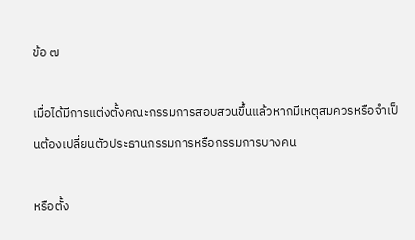ข้อ ๗

เมื่อได้มีการแต่งตั้งคณะกรรมการสอบสวนขึ้นแล้วหากมีเหตุสมควรหรือจำเป็นต้องเปลี่ยนตัวประธานกรรมการหรือกรรมการบางคน

หรือตั้ง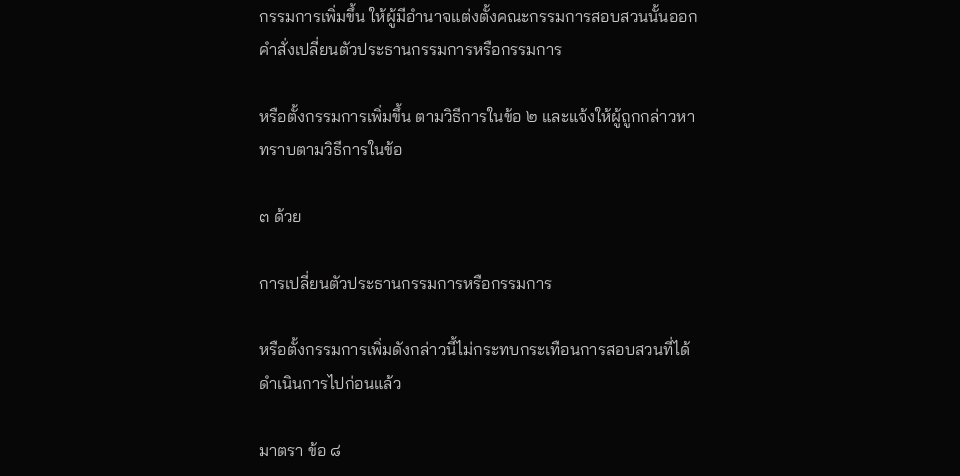กรรมการเพิ่มขึ้น ให้ผู้มีอำนาจแต่งตั้งคณะกรรมการสอบสวนนั้นออกคำสั่งเปลี่ยนตัวประธานกรรมการหรือกรรมการ

หรือตั้งกรรมการเพิ่มขึ้น ตามวิธีการในข้อ ๒ และแจ้งให้ผู้ถูกกล่าวหาทราบตามวิธีการในข้อ

๓ ด้วย

การเปลี่ยนตัวประธานกรรมการหรือกรรมการ

หรือตั้งกรรมการเพิ่มดังกล่าวนี้ไม่กระทบกระเทือนการสอบสวนที่ได้ดำเนินการไปก่อนแล้ว

มาตรา ข้อ ๘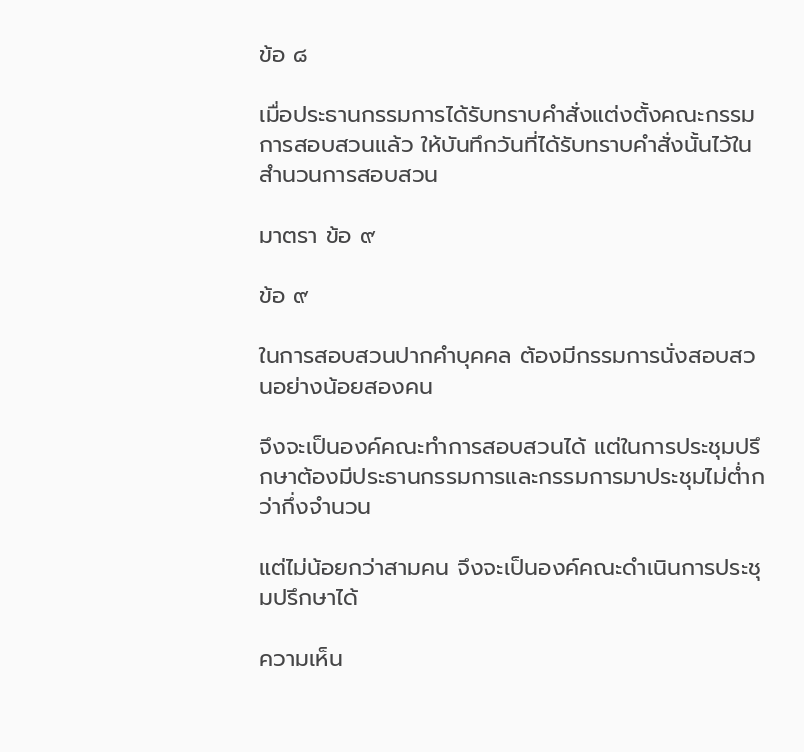ข้อ ๘

เมื่อประธานกรรมการได้รับทราบคำสั่งแต่งตั้งคณะกรรมการสอบสวนแล้ว ให้บันทึกวันที่ได้รับทราบคำสั่งนั้นไว้ในสำนวนการสอบสวน

มาตรา ข้อ ๙

ข้อ ๙

ในการสอบสวนปากคำบุคคล ต้องมีกรรมการนั่งสอบสวนอย่างน้อยสองคน

จึงจะเป็นองค์คณะทำการสอบสวนได้ แต่ในการประชุมปรึกษาต้องมีประธานกรรมการและกรรมการมาประชุมไม่ต่ำกว่ากึ่งจำนวน

แต่ไม่น้อยกว่าสามคน จึงจะเป็นองค์คณะดำเนินการประชุมปรึกษาได้

ความเห็น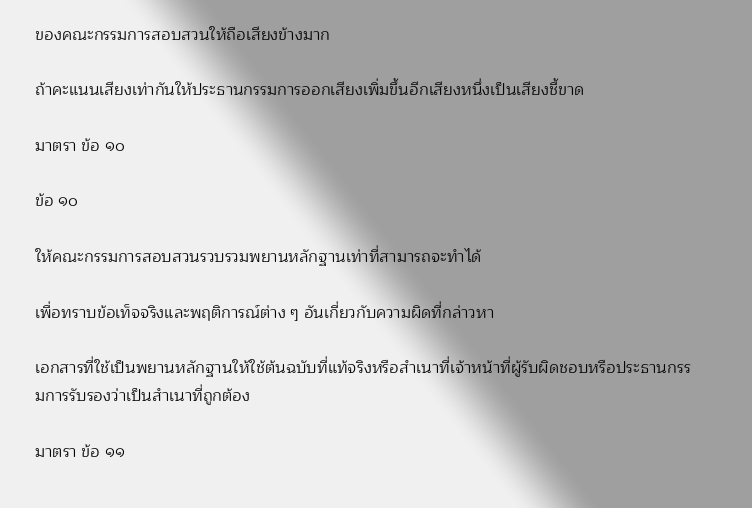ของคณะกรรมการสอบสวนให้ถือเสียงข้างมาก

ถ้าคะแนนเสียงเท่ากันให้ประธานกรรมการออกเสียงเพิ่มขึ้นอีกเสียงหนึ่งเป็นเสียงชี้ขาด

มาตรา ข้อ ๑๐

ข้อ ๑๐

ให้คณะกรรมการสอบสวนรวบรวมพยานหลักฐานเท่าที่สามารถจะทำได้

เพื่อทราบข้อเท็จจริงและพฤติการณ์ต่าง ๆ อันเกี่ยวกับความผิดที่กล่าวหา

เอกสารที่ใช้เป็นพยานหลักฐานให้ใช้ต้นฉบับที่แท้จริงหรือสำเนาที่เจ้าหน้าที่ผู้รับผิดชอบหรือประธานกรรมการรับรองว่าเป็นสำเนาที่ถูกต้อง

มาตรา ข้อ ๑๑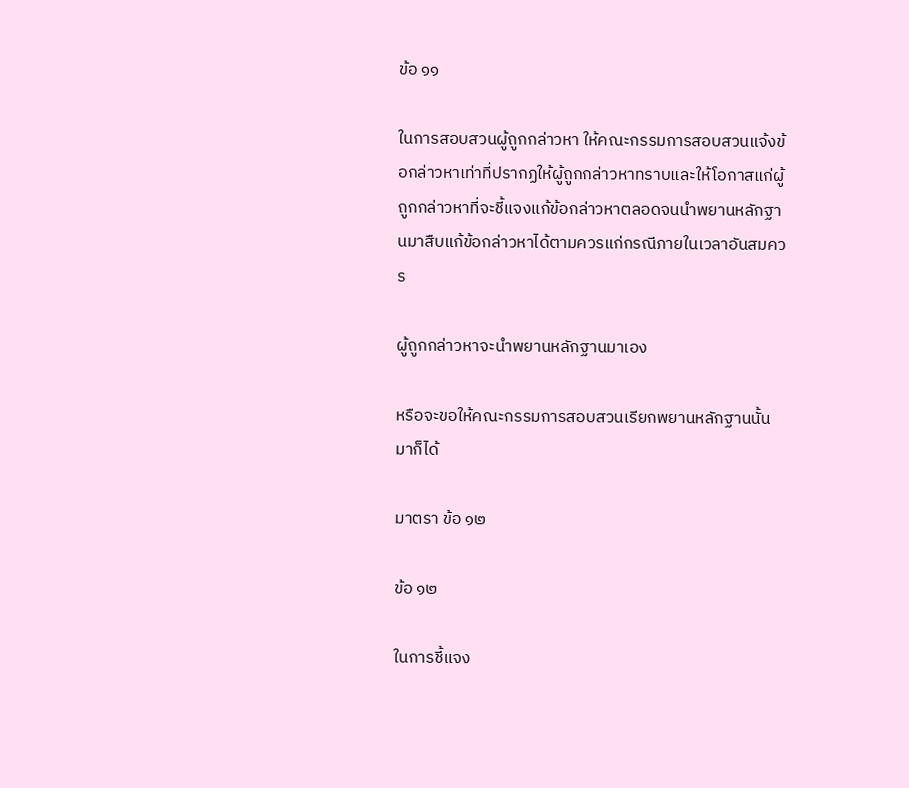ข้อ ๑๑

ในการสอบสวนผู้ถูกกล่าวหา ให้คณะกรรมการสอบสวนแจ้งข้อกล่าวหาเท่าที่ปรากฏให้ผู้ถูกกล่าวหาทราบและให้โอกาสแก่ผู้ถูกกล่าวหาที่จะชี้แจงแก้ข้อกล่าวหาตลอดจนนำพยานหลักฐานมาสืบแก้ข้อกล่าวหาได้ตามควรแก่กรณีภายในเวลาอันสมควร

ผู้ถูกกล่าวหาจะนำพยานหลักฐานมาเอง

หรือจะขอให้คณะกรรมการสอบสวนเรียกพยานหลักฐานนั้นมาก็ได้

มาตรา ข้อ ๑๒

ข้อ ๑๒

ในการชี้แจง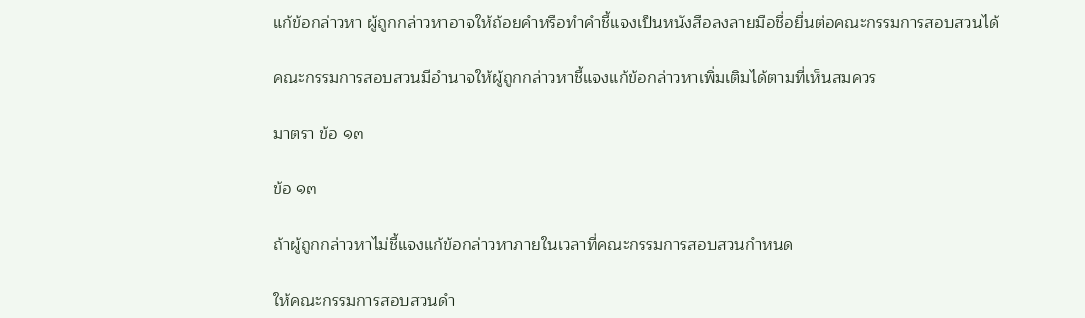แก้ข้อกล่าวหา ผู้ถูกกล่าวหาอาจให้ถ้อยคำหรือทำคำชี้แจงเป็นหนังสือลงลายมือชื่อยื่นต่อคณะกรรมการสอบสวนได้

คณะกรรมการสอบสวนมีอำนาจให้ผู้ถูกกล่าวหาชี้แจงแก้ข้อกล่าวหาเพิ่มเติมได้ตามที่เห็นสมควร

มาตรา ข้อ ๑๓

ข้อ ๑๓

ถ้าผู้ถูกกล่าวหาไม่ชี้แจงแก้ข้อกล่าวหาภายในเวลาที่คณะกรรมการสอบสวนกำหนด

ให้คณะกรรมการสอบสวนดำ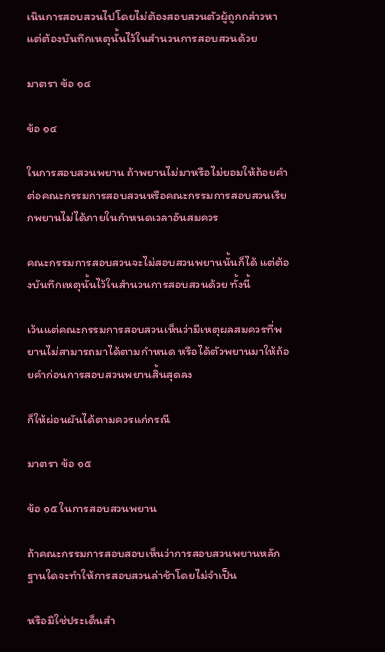เนินการสอบสวนไปโดยไม่ต้องสอบสวนตัวผู้ถูกกล่าวหาแต่ต้องบันทึกเหตุนั้นไว้ในสำนวนการสอบสวนด้วย

มาตรา ข้อ ๑๔

ข้อ ๑๔

ในการสอบสวนพยาน ถ้าพยานไม่มาหรือไม่ยอมให้ถ้อยคำต่อคณะกรรมการสอบสวนหรือคณะกรรมการสอบสวนเรียกพยานไม่ได้ภายในกำหนดเวลาอันสมควร

คณะกรรมการสอบสวนจะไม่สอบสวนพยานนั้นก็ได้ แต่ต้องบันทึกเหตุนั้นไว้ในสำนวนการสอบสวนด้วย ทั้งนี้

เว้นแต่คณะกรรมการสอบสวนเห็นว่ามีเหตุผลสมควรที่พยานไม่สามารถมาได้ตามกำหนด หรือได้ตัวพยานมาให้ถ้อยคำก่อนการสอบสวนพยานสิ้นสุดลง

ก็ให้ผ่อนผันได้ตามควรแก่กรณี

มาตรา ข้อ ๑๕

ข้อ ๑๕ ในการสอบสวนพยาน

ถ้าคณะกรรมการสอบสอบเห็นว่าการสอบสวนพยานหลักฐานใดจะทำให้การสอบสวนล่าช้าโดยไม่จำเป็น

หรือมิใช่ประเด็นสำ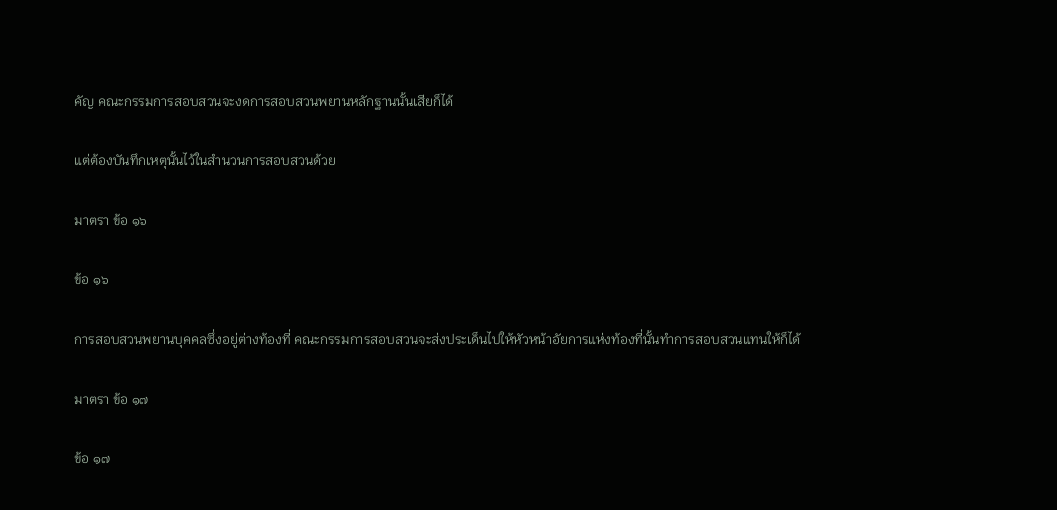คัญ คณะกรรมการสอบสวนจะงดการสอบสวนพยานหลักฐานนั้นเสียก็ได้

แต่ต้องบันทึกเหตุนั้นไว้ในสำนวนการสอบสวนด้วย

มาตรา ข้อ ๑๖

ข้อ ๑๖

การสอบสวนพยานบุคคลซึ่งอยู่ต่างท้องที่ คณะกรรมการสอบสวนจะส่งประเด็นไปให้หัวหน้าอัยการแห่งท้องที่นั้นทำการสอบสวนแทนให้ก็ได้

มาตรา ข้อ ๑๗

ข้อ ๑๗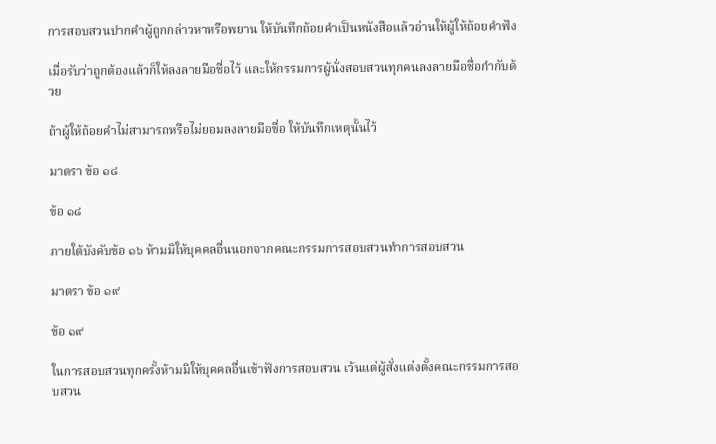การสอบสวนปากคำผู้ถูกกล่าวหาหรือพยาน ให้บันทึกถ้อยคำเป็นหนังสือแล้วอ่านให้ผู้ให้ถ้อยคำฟัง

เมื่อรับว่าถูกต้องแล้วก็ให้ลงลายมือชื่อไว้ และให้กรรมการผู้นั่งสอบสวนทุกคนลงลายมือชื่อกำกับด้วย

ถ้าผู้ให้ถ้อยคำไม่สามารถหรือไม่ยอมลงลายมือชื่อ ให้บันทึกเหตุนั้นไว้

มาตรา ข้อ ๑๘

ข้อ ๑๘

ภายใต้บังคับข้อ ๑๖ ห้ามมิให้บุคคลอื่นนอกจากคณะกรรมการสอบสวนทำการสอบสวน

มาตรา ข้อ ๑๙

ข้อ ๑๙

ในการสอบสวนทุกครั้งห้ามมิให้บุคคลอื่นเข้าฟังการสอบสวน เว้นแต่ผู้สั่งแต่งตั้งคณะกรรมการสอบสวน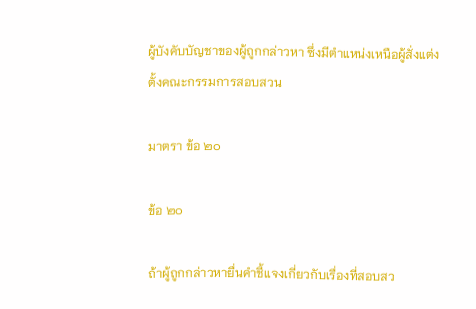ผู้บังคับบัญชาของผู้ถูกกล่าวหา ซึ่งมีตำแหน่งเหนือผู้สั่งแต่งตั้งคณะกรรมการสอบสวน

มาตรา ข้อ ๒๐

ข้อ ๒๐

ถ้าผู้ถูกกล่าวหายื่นคำชี้แจงเกี่ยวกับเรื่องที่สอบสว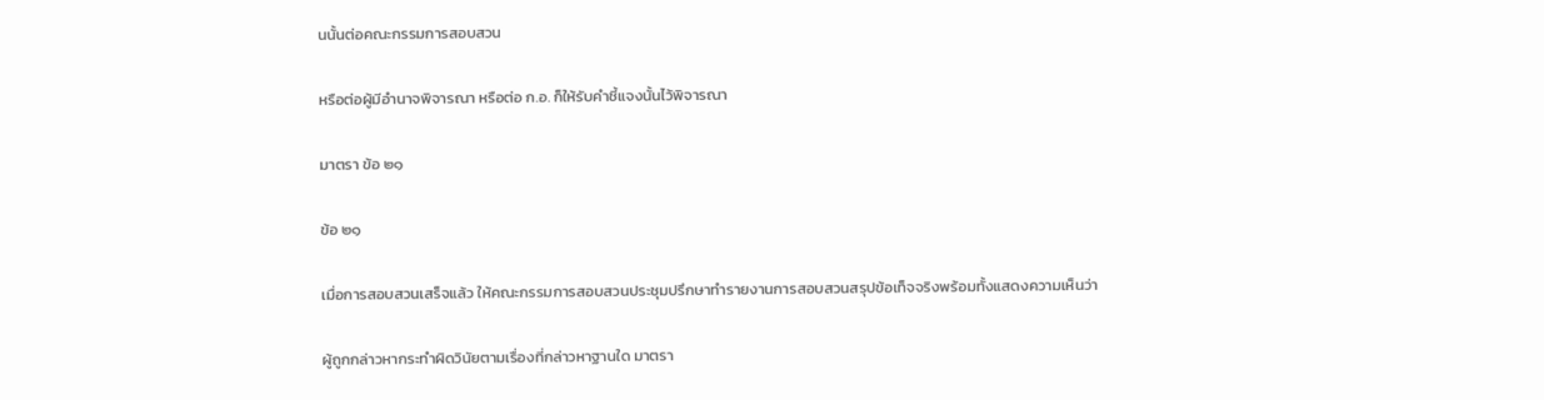นนั้นต่อคณะกรรมการสอบสวน

หรือต่อผู้มีอำนาจพิจารณา หรือต่อ ก.อ. ก็ให้รับคำชี้แจงนั้นไว้พิจารณา

มาตรา ข้อ ๒๑

ข้อ ๒๑

เมื่อการสอบสวนเสร็จแล้ว ให้คณะกรรมการสอบสวนประชุมปรึกษาทำรายงานการสอบสวนสรุปข้อเท็จจริงพร้อมทั้งแสดงความเห็นว่า

ผู้ถูกกล่าวหากระทำผิดวินัยตามเรื่องที่กล่าวหาฐานใด มาตรา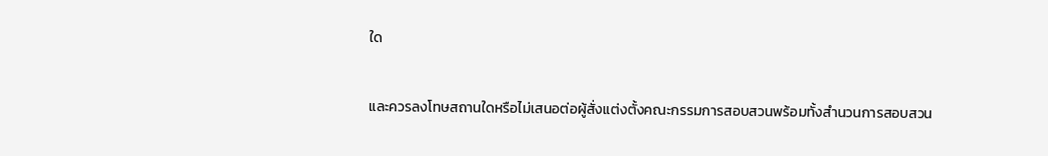ใด

และควรลงโทษสถานใดหรือไม่เสนอต่อผู้สั่งแต่งตั้งคณะกรรมการสอบสวนพร้อมทั้งสำนวนการสอบสวน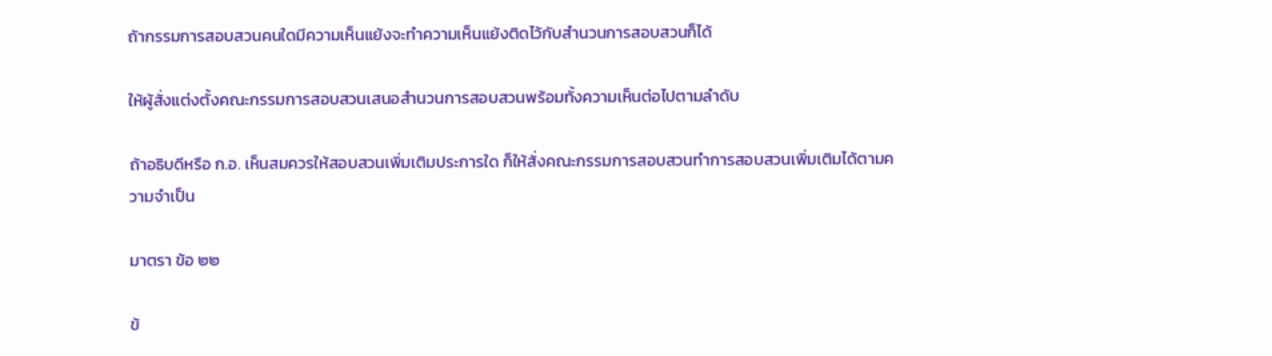ถ้ากรรมการสอบสวนคนใดมีความเห็นแย้งจะทำความเห็นแย้งติดไว้กับสำนวนการสอบสวนก็ได้

ให้ผู้สั่งแต่งตั้งคณะกรรมการสอบสวนเสนอสำนวนการสอบสวนพร้อมทั้งความเห็นต่อไปตามลำดับ

ถ้าอธิบดีหรือ ก.อ. เห็นสมควรให้สอบสวนเพิ่มเติมประการใด ก็ให้สั่งคณะกรรมการสอบสวนทำการสอบสวนเพิ่มเติมได้ตามความจำเป็น

มาตรา ข้อ ๒๒

ข้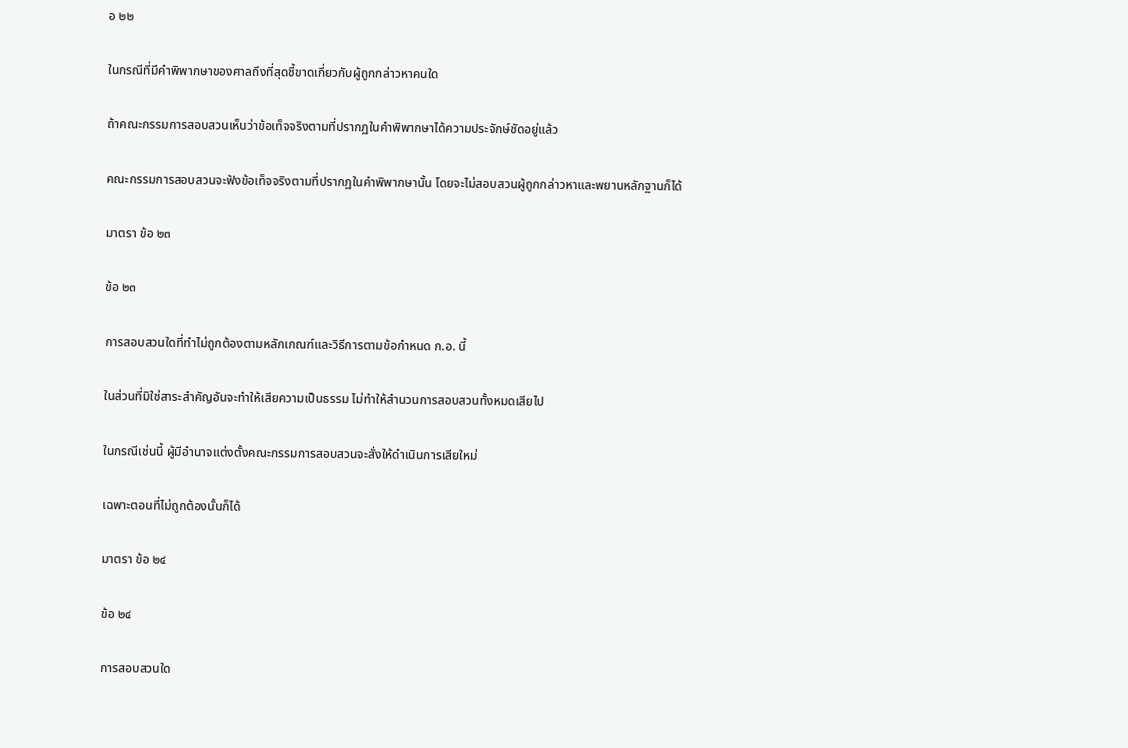อ ๒๒

ในกรณีที่มีคำพิพากษาของศาลถึงที่สุดชี้ขาดเกี่ยวกับผู้ถูกกล่าวหาคนใด

ถ้าคณะกรรมการสอบสวนเห็นว่าข้อเท็จจริงตามที่ปรากฏในคำพิพากษาได้ความประจักษ์ชัดอยู่แล้ว

คณะกรรมการสอบสวนจะฟังข้อเท็จจริงตามที่ปรากฏในคำพิพากษานั้น โดยจะไม่สอบสวนผู้ถูกกล่าวหาและพยานหลักฐานก็ได้

มาตรา ข้อ ๒๓

ข้อ ๒๓

การสอบสวนใดที่ทำไม่ถูกต้องตามหลักเกณฑ์และวิธีการตามข้อกำหนด ก.อ. นี้

ในส่วนที่มิใช่สาระสำคัญอันจะทำให้เสียความเป็นธรรม ไม่ทำให้สำนวนการสอบสวนทั้งหมดเสียไป

ในกรณีเช่นนี้ ผู้มีอำนาจแต่งตั้งคณะกรรมการสอบสวนจะสั่งให้ดำเนินการเสียใหม่

เฉพาะตอนที่ไม่ถูกต้องนั้นก็ได้

มาตรา ข้อ ๒๔

ข้อ ๒๔

การสอบสวนใด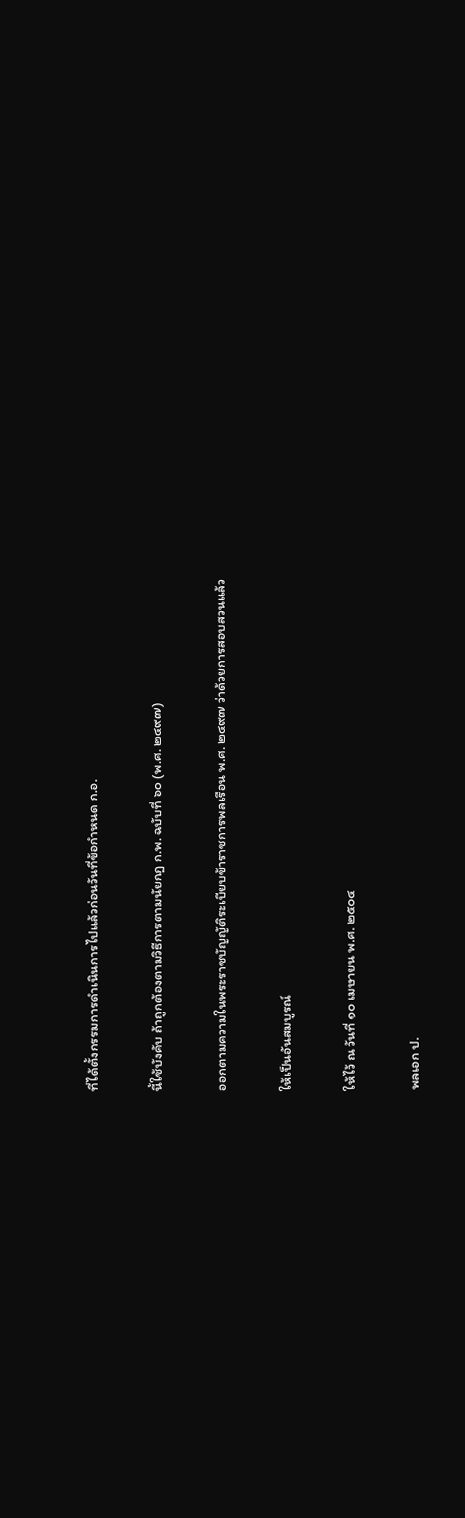ที่ได้ตั้งกรรมการดำเนินการไปแล้วก่อนวันที่ข้อกำหนด ก.อ.

นี้ใช้บังคับ ถ้าถูกต้องตามวิธีการตามนัยกฎ ก.พ. ฉบับที่ ๖๐ (พ.ศ. ๒๔๙๗)

ออกตามความในพระราชบัญญัติระเบียบข้าราชการพลเรือน พ.ศ. ๒๔๙๗ ว่าด้วยการสอบสวนแล้ว

ให้เป็นอันสมบูรณ์

ให้ไว้ ณ วันที่ ๑๐ เมษายน พ.ศ. ๒๕๐๔

พลเอก ป.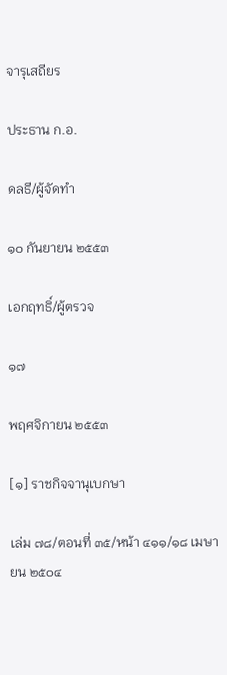จารุเสถียร

ประธาน ก.อ.

ดลธี/ผู้จัดทำ

๑๐ กันยายน ๒๕๕๓

เอกฤทธิ์/ผู้ตรวจ

๑๗

พฤศจิกายน ๒๕๕๓

[๑] ราชกิจจานุเบกษา

เล่ม ๗๘/ตอนที่ ๓๕/หน้า ๔๑๑/๑๘ เมษายน ๒๕๐๔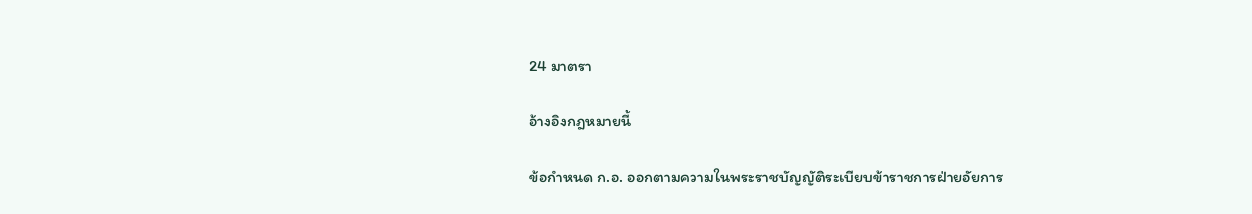24 มาตรา

อ้างอิงกฎหมายนี้

ข้อกำหนด ก.อ. ออกตามความในพระราชบัญญัติระเบียบข้าราชการฝ่ายอัยการ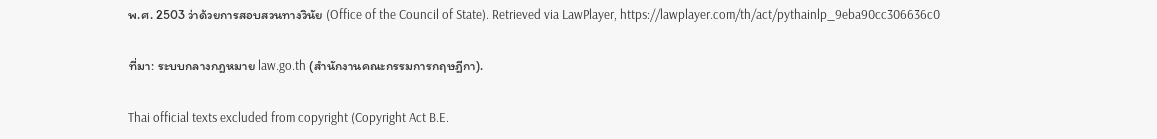พ.ศ. 2503 ว่าด้วยการสอบสวนทางวินัย (Office of the Council of State). Retrieved via LawPlayer, https://lawplayer.com/th/act/pythainlp_9eba90cc306636c0

ที่มา: ระบบกลางกฎหมาย law.go.th (สำนักงานคณะกรรมการกฤษฎีกา).

Thai official texts excluded from copyright (Copyright Act B.E.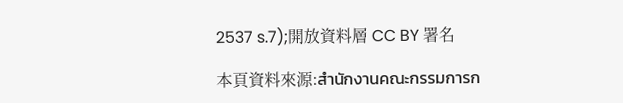2537 s.7);開放資料層 CC BY 署名

本頁資料來源:สำนักงานคณะกรรมการก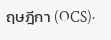ฤษฎีกา (OCS)·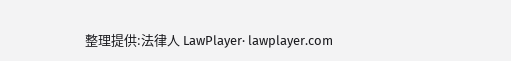整理提供:法律人 LawPlayer· lawplayer.com